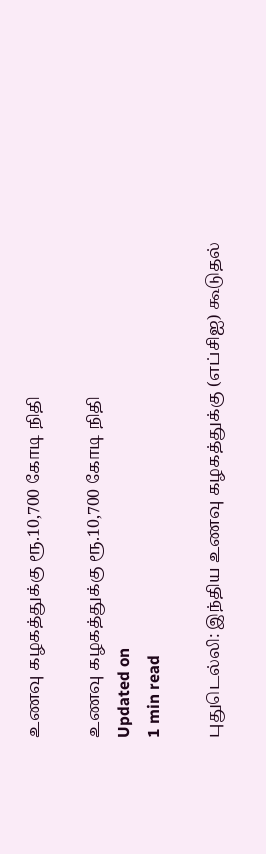உணவு கழகத்துக்கு ரூ.10,700 கோடி நிதி

உணவு கழகத்துக்கு ரூ.10,700 கோடி நிதி
Updated on
1 min read

புதுடெல்லி: இந்திய உணவு கழகத்துக்கு (எப்சிஐ) கூடுதல்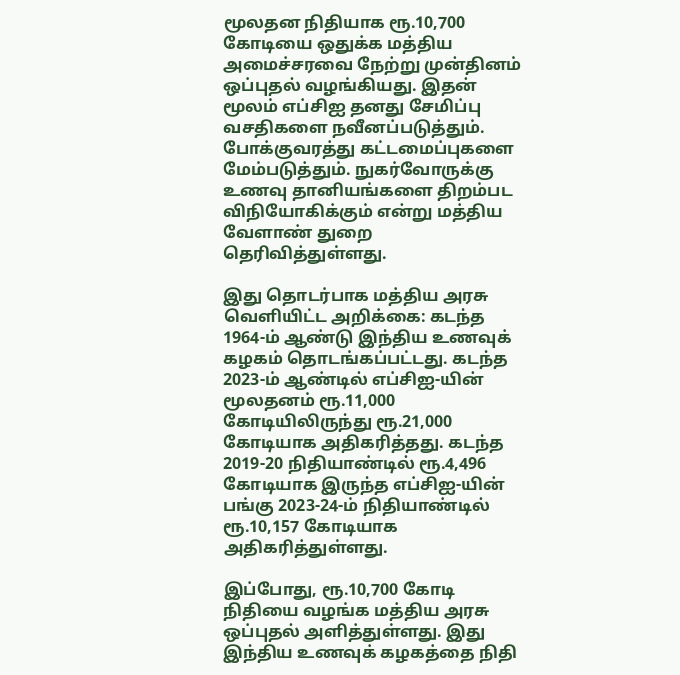மூலதன நிதியாக ரூ.10,700 கோடியை ஒதுக்க மத்திய அமைச்சரவை நேற்று முன்தினம் ஒப்புதல் வழங்கியது. இதன் மூலம் எப்சிஐ தனது சேமிப்பு வசதிகளை நவீனப்படுத்தும். போக்குவரத்து கட்டமைப்புகளை மேம்படுத்தும். நுகர்வோருக்கு உணவு தானியங்களை திறம்பட விநியோகிக்கும் என்று மத்திய வேளாண் துறை தெரிவித்துள்ளது.

இது தொடர்பாக மத்திய அரசு வெளியிட்ட அறிக்கை: கடந்த 1964-ம் ஆண்டு இந்திய உணவுக் கழகம் தொடங்கப்பட்டது. கடந்த 2023-ம் ஆண்டில் எப்சிஐ-யின் மூலதனம் ரூ.11,000 கோடியிலிருந்து ரூ.21,000 கோடியாக அதிகரித்தது. கடந்த 2019-20 நிதியாண்டில் ரூ.4,496 கோடியாக இருந்த எப்சிஐ-யின் பங்கு 2023-24-ம் நிதியாண்டில் ரூ.10,157 கோடியாக அதிகரித்துள்ளது.

இப்போது, ரூ.10,700 கோடி நிதியை வழங்க மத்திய அரசு ஒப்புதல் அளித்துள்ளது. இது இந்திய உணவுக் கழகத்தை நிதி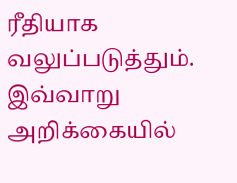ரீதியாக வலுப்படுத்தும். இவ்வாறு அறிக்கையில்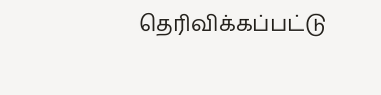தெரிவிக்கப்பட்டு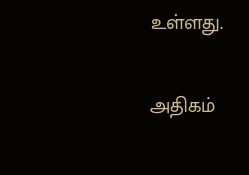உள்ளது.

அதிகம்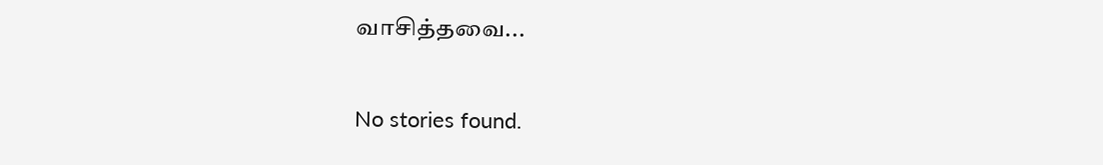வாசித்தவை...

No stories found.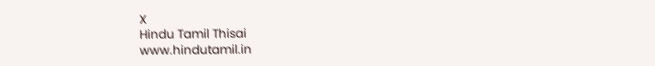X
Hindu Tamil Thisai
www.hindutamil.in